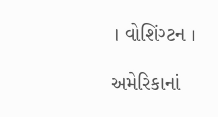। વોશિંગ્ટન ।

અમેરિકાનાં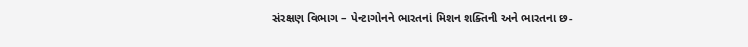સંરક્ષણ વિભાગ – પેન્ટાગોનને ભારતનાં મિશન શક્તિની અને ભારતના છ-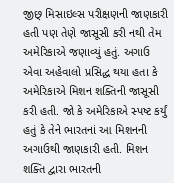જીછ્ મિસાઇલ્સ પરીક્ષણની જાણકારી હતી પણ તેણે જાસૂસી કરી નથી તેમ અમેરિકાએ જણાવ્યું હતું. અગાઉ એવા અહેવાલો પ્રસિદ્ધ થયા હતા કે અમેરિકાએ મિશન શક્તિની જાસૂસી કરી હતી. જો કે અમેરિકાએ સ્પષ્ટ કર્યું હતું કે તેને ભારતનાં આ મિશનની અગાઉથી જાણકારી હતી. મિશન શક્તિ દ્વારા ભારતની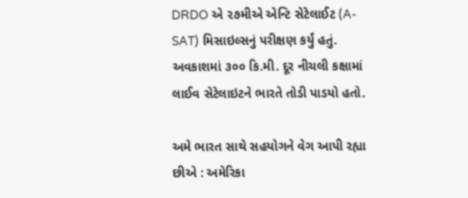DRDO એ ૨૭મીએ એન્ટિ સેટેલાઈટ (A-SAT) મિસાઇલ્સનું પરીક્ષણ કર્યું હતું. અવકાશમાં ૩૦૦ કિ.મી. દૂર નીચલી કક્ષામાં લાઈવ સેટેલાઇટને ભારતે તોડી પાડયો હતો.

અમે ભારત સાથે સહયોગને વેગ આપી રહ્યા છીએ : અમેરિકા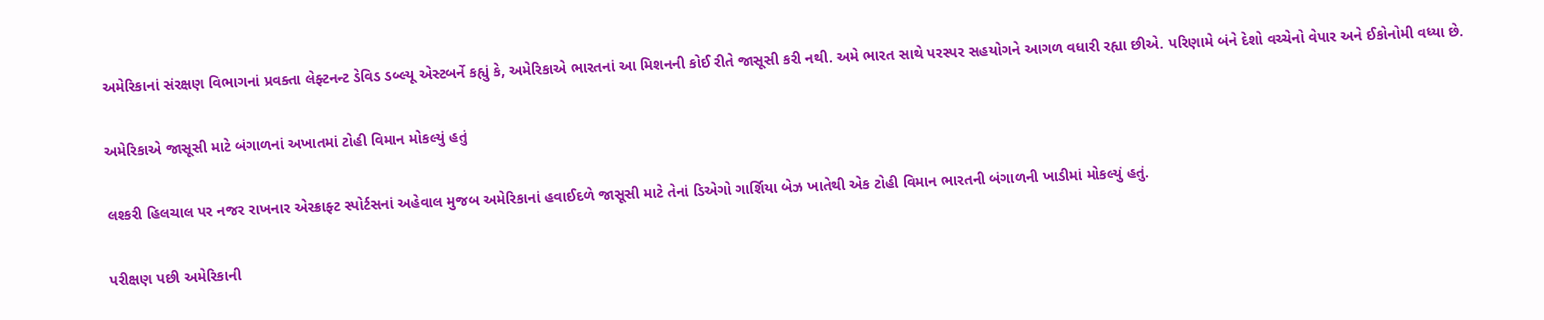અમેરિકાનાં સંરક્ષણ વિભાગનાં પ્રવક્તા લેફ્ટનન્ટ ડેવિડ ડબ્લ્યૂ એસ્ટબર્ને કહ્યું કે, અમેરિકાએ ભારતનાં આ મિશનની કોઈ રીતે જાસૂસી કરી નથી. અમે ભારત સાથે પરસ્પર સહયોગને આગળ વધારી રહ્યા છીએ. પરિણામે બંને દેશો વચ્ચેનો વેપાર અને ઈકોનોમી વધ્યા છે.

અમેરિકાએ જાસૂસી માટે બંગાળનાં અખાતમાં ટોહી વિમાન મોકલ્યું હતું

લશ્કરી હિલચાલ પર નજર રાખનાર એરક્રાફ્ટ સ્પોર્ટસનાં અહેવાલ મુજબ અમેરિકાનાં હવાઈદળે જાસૂસી માટે તેનાં ડિએગો ગાર્શિયા બેઝ ખાતેથી એક ટોહી વિમાન ભારતની બંગાળની ખાડીમાં મોકલ્યું હતું.

પરીક્ષણ પછી અમેરિકાની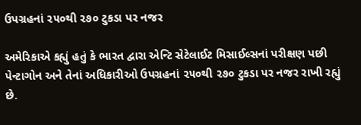ઉપગ્રહનાં ૨૫૦થી ૨૭૦ ટુકડા પર નજર

અમેરિકાએ કહ્યું હતું કે ભારત દ્વારા એન્ટિ સેટેલાઈટ મિસાઈલ્સનાં પરીક્ષણ પછી પેન્ટાગોન અને તેનાં અધિકારીઓ ઉપગ્રહનાં ૨૫૦થી ૨૭૦ ટુકડા પર નજર રાખી રહ્યું છે.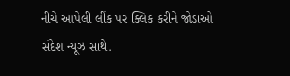નીચે આપેલી લીંક પર ક્લિક કરીને જોડાઓ સંદેશ ન્યૂઝ સાથે.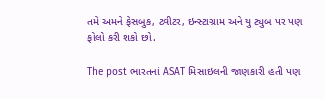તમે અમને ફેસબુક, ટ્વીટર, ઇન્સ્ટાગ્રામ અને યુ ટ્યુબ પર પણ ફોલો કરી શકો છો.

The post ભારતનાં ASAT મિસાઇલની જાણકારી હતી પણ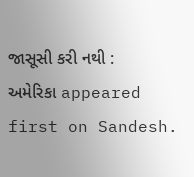જાસૂસી કરી નથી : અમેરિકા appeared first on Sandesh.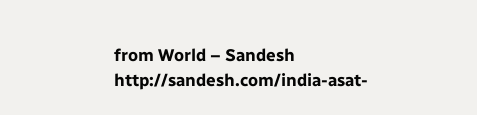from World – Sandesh http://sandesh.com/india-asat-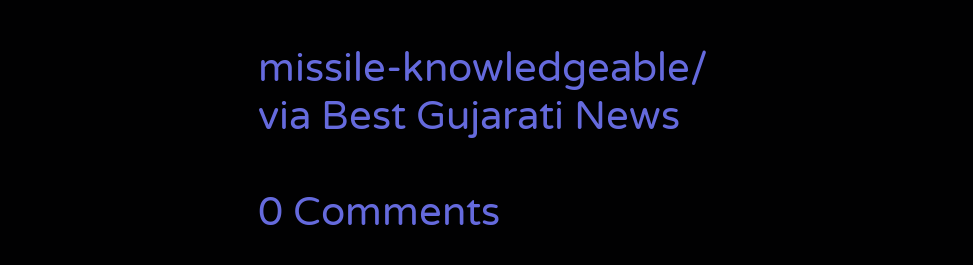missile-knowledgeable/
via Best Gujarati News

0 Comments